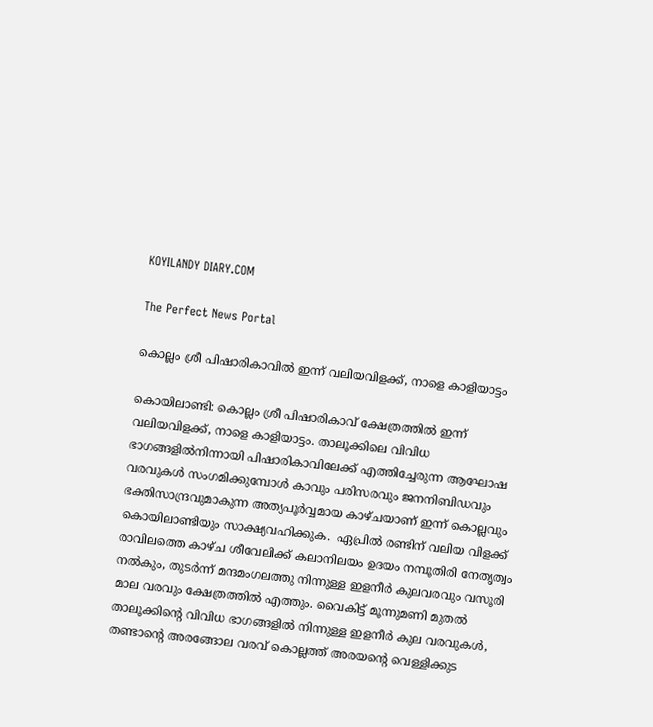KOYILANDY DIARY.COM

The Perfect News Portal

കൊല്ലം ശ്രീ പിഷാരികാവിൽ ഇന്ന് വലിയവിളക്ക്, നാളെ കാളിയാട്ടം

കൊയിലാണ്ടി: കൊല്ലം ശ്രീ പിഷാരികാവ് ക്ഷേത്രത്തില്‍ ഇന്ന് വലിയവിളക്ക്, നാളെ കാളിയാട്ടം. താലൂക്കിലെ വിവിധ ഭാഗങ്ങളിൽനിന്നായി പിഷാരികാവിലേക്ക് എത്തിച്ചേരുന്ന ആഘോഷ വരവുകൾ സംഗമിക്കുമ്പോൾ കാവും പരിസരവും ജനനിബിഡവും ഭക്തിസാന്ദ്രവുമാകുന്ന അത്യപൂർവ്വമായ കാഴ്ചയാണ് ഇന്ന് കൊല്ലവും കൊയിലാണ്ടിയും സാക്ഷ്യവഹിക്കുക.  ഏപ്രില്‍ രണ്ടിന് വലിയ വിളക്ക് രാവിലത്തെ കാഴ്ച ശീവേലിക്ക് കലാനിലയം ഉദയം നമ്പൂതിരി നേതൃത്വം നല്‍കും, തുടര്‍ന്ന് മന്ദമംഗലത്തു നിന്നുള്ള ഇളനീര്‍ കുലവരവും വസൂരി മാല വരവും ക്ഷേത്രത്തില്‍ എത്തും. വൈകിട്ട് മൂന്നുമണി മുതല്‍ താലൂക്കിന്റെ വിവിധ ഭാഗങ്ങളില്‍ നിന്നുള്ള ഇളനീര്‍ കുല വരവുകള്‍, തണ്ടാന്റെ അരങ്ങോല വരവ് കൊല്ലത്ത് അരയന്റെ വെള്ളിക്കുട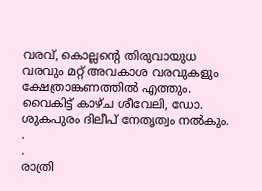വരവ്, കൊല്ലന്റെ തിരുവായുധ വരവും മറ്റ് അവകാശ വരവുകളും ക്ഷേത്രാങ്കണത്തില്‍ എത്തും. വൈകിട്ട് കാഴ്ച ശീവേലി, ഡോ. ശുകപുരം ദിലീപ് നേതൃത്വം നല്‍കും.
.
.
രാത്രി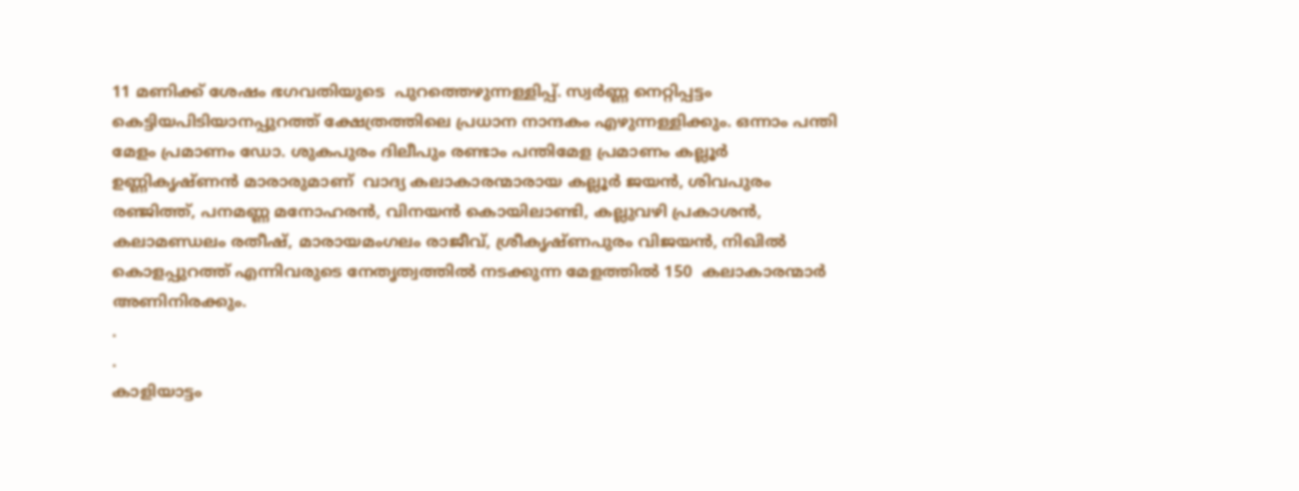11 മണിക്ക് ശേഷം ഭഗവതിയുടെ  പുറത്തെഴുന്നള്ളിപ്പ്. സ്വര്‍ണ്ണ നെറ്റിപ്പട്ടം കെട്ടിയപിടിയാനപ്പുറത്ത് ക്ഷേത്രത്തിലെ പ്രധാന നാന്ദകം എഴുന്നള്ളിക്കും. ഒന്നാം പന്തി മേളം പ്രമാണം ഡോ. ശുകപുരം ദിലീപും രണ്ടാം പന്തിമേള പ്രമാണം കല്ലൂര്‍ ഉണ്ണികൃഷ്ണന്‍ മാരാരുമാണ്  വാദ്യ കലാകാരന്മാരായ കല്ലൂര്‍ ജയന്‍, ശിവപുരം രഞ്ജിത്ത്, പനമണ്ണ മനോഹരന്‍, വിനയന്‍ കൊയിലാണ്ടി, കല്ലുവഴി പ്രകാശന്‍, കലാമണ്ഡലം രതീഷ്, മാരായമംഗലം രാജീവ്, ശ്രീകൃഷ്ണപുരം വിജയന്‍, നിഖില്‍ കൊളപ്പുറത്ത് എന്നിവരുടെ നേതൃത്വത്തില്‍ നടക്കുന്ന മേളത്തില്‍ 150  കലാകാരന്മാര്‍ അണിനിരക്കും.
.
.
കാളിയാട്ടം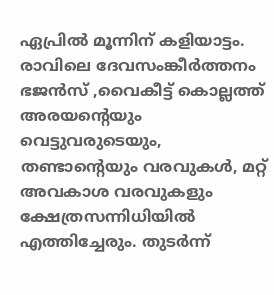ഏപ്രില്‍ മൂന്നിന് കളിയാട്ടം. രാവിലെ ദേവസംങ്കീര്‍ത്തനം ഭജന്‍സ് ,വൈകീട്ട് കൊല്ലത്ത് അരയന്റെയും വെട്ടുവരുടെയും, തണ്ടാന്റെയും വരവുകള്‍, മറ്റ് അവകാശ വരവുകളും ക്ഷേത്രസന്നിധിയില്‍ എത്തിച്ചേരും. തുടര്‍ന്ന്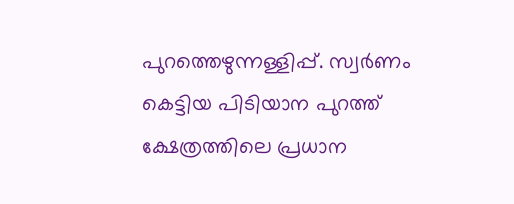പുറത്തെഴുന്നള്ളിപ്പ്. സ്വര്‍ണം കെട്ടിയ പിടിയാന പുറത്ത് ക്ഷേത്രത്തിലെ പ്രധാന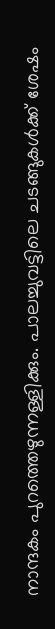നാന്ദകം പുറത്തെഴുന്നള്ളിക്കും. പാലച്ചുവട്ടിലെ ചടങ്ങുകള്‍ക്ക് ശേഷം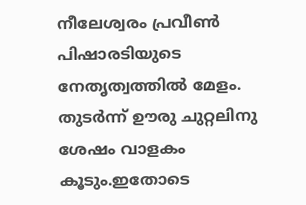നീലേശ്വരം പ്രവീണ്‍ പിഷാരടിയുടെ നേതൃത്വത്തില്‍ മേളം. തുടര്‍ന്ന് ഊരു ചുറ്റലിനു ശേഷം വാളകം കൂടും.ഇതോടെ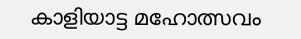കാളിയാട്ട മഹോത്സവം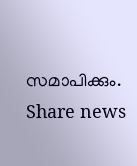സമാപിക്കും.
Share news